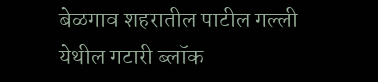बेळगाव शहरातील पाटील गल्ली येथील गटारी ब्लॉक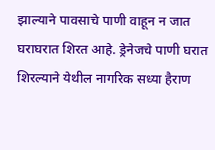झाल्याने पावसाचे पाणी वाहून न जात घराघरात शिरत आहे. ड्रेनेजचे पाणी घरात शिरल्याने येथील नागरिक सध्या हैराण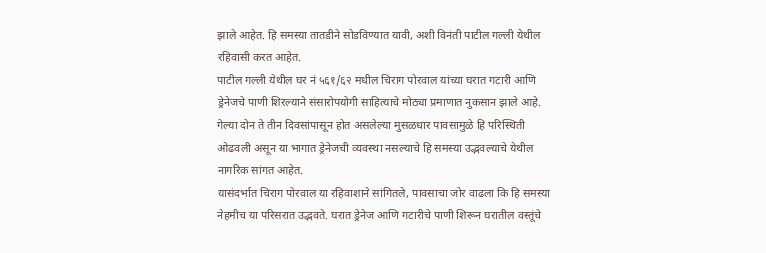झाले आहेत. हि समस्या तातडीने सोडविण्यात यावी, अशी विनंती पाटील गल्ली येथील रहिवासी करत आहेत.
पाटील गल्ली येथील घर नं ५६१/६२ मधील चिराग पोरवाल यांच्या घरात गटारी आणि ड्रेनेजचे पाणी शिरल्याने संसारोपयोगी साहित्याचे मोठ्या प्रमाणात नुकसान झाले आहे. गेल्या दोन ते तीन दिवसांपासून होत असलेल्या मुसळधार पावसामुळे हि परिस्थिती ओढवली असून या भागात ड्रेनेजची व्यवस्था नसल्याचे हि समस्या उद्भवल्याचे येथील नागरिक सांगत आहेत.
यासंदर्भात चिराग पोरवाल या रहिवाशाने सांगितले, पावसाचा जोर वाढला कि हि समस्या नेहमीच या परिसरात उद्भवते. घरात ड्रेनेज आणि गटारीचे पाणी शिरून घरातील वस्तूंचे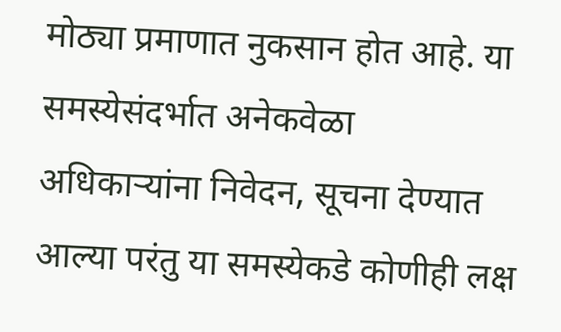मोठ्या प्रमाणात नुकसान होत आहे. या समस्येसंदर्भात अनेकवेळा अधिकाऱ्यांना निवेदन, सूचना देण्यात आल्या परंतु या समस्येकडे कोणीही लक्ष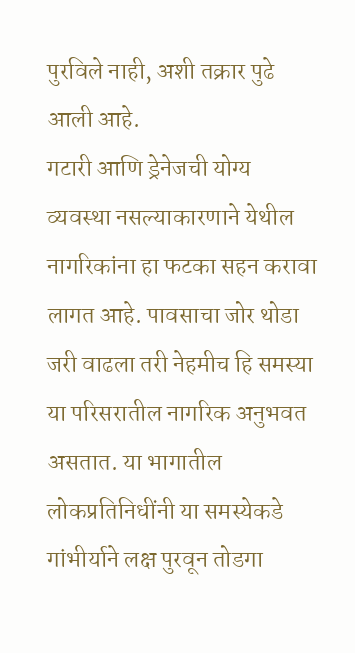पुरविले नाही, अशी तक्रार पुढे आली आहे.
गटारी आणि ड्रेनेजची योग्य व्यवस्था नसल्याकारणाने येथील नागरिकांना हा फटका सहन करावा लागत आहे. पावसाचा जोर थोडा जरी वाढला तरी नेहमीच हि समस्या या परिसरातील नागरिक अनुभवत असतात. या भागातील लोकप्रतिनिधींनी या समस्येकडे गांभीर्याने लक्ष पुरवून तोडगा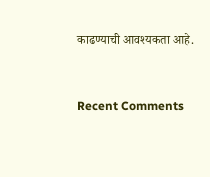काढण्याची आवश्यकता आहे.


Recent Comments